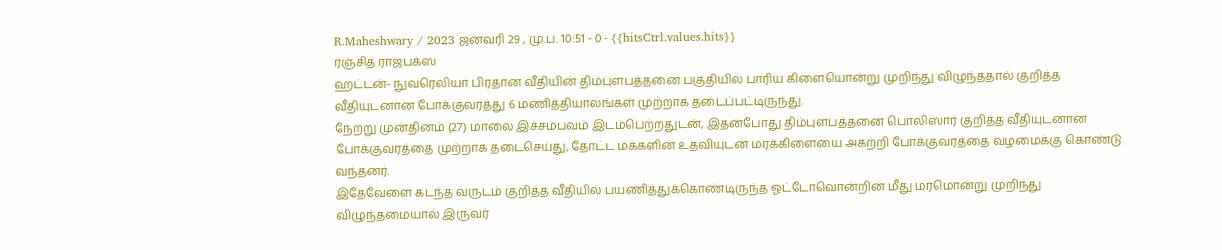R.Maheshwary / 2023 ஜனவரி 29 , மு.ப. 10:51 - 0 - {{hitsCtrl.values.hits}}
ரஞ்சித் ராஜபக்ஸ
ஹட்டன்- நுவரெலியா பிரதான வீதியின் திம்புளபத்தனை பகுதியில் பாரிய கிளையொன்று முறிந்து விழுந்ததால் குறித்த வீதியுடனான போக்குவரத்து 6 மணித்தியாலங்கள் முற்றாக தடைப்பட்டிருந்து.
நேற்று முன்தினம் (27) மாலை இச்சம்பவம் இடம்பெற்றதுடன், இதன்போது திம்புளபத்தனை பொலிஸார் குறித்த வீதியுடனான போக்குவரத்தை முற்றாக தடைசெய்து, தோட்ட மக்களின் உதவியுடன் மரக்கிளையை அகற்றி போக்குவரத்தை வழமைக்கு கொண்டு வந்தனர்.
இதேவேளை கடந்த வருடம் குறித்த வீதியில் பயணித்துக்கொண்டிருந்த ஓட்டோவொன்றின் மீது மரமொன்று முறிந்து விழுந்தமையால் இருவர்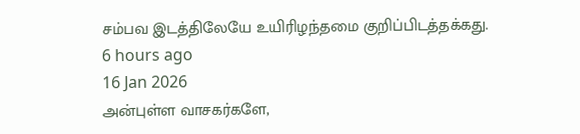சம்பவ இடத்திலேயே உயிரிழந்தமை குறிப்பிடத்தக்கது.
6 hours ago
16 Jan 2026
அன்புள்ள வாசகர்களே,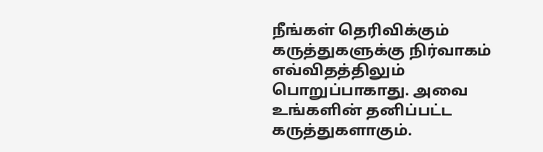நீங்கள் தெரிவிக்கும் கருத்துகளுக்கு நிர்வாகம் எவ்விதத்திலும் பொறுப்பாகாது. அவை உங்களின் தனிப்பட்ட கருத்துகளாகும்.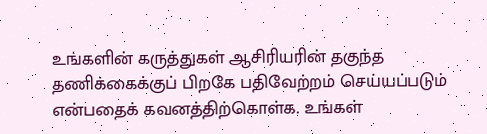உங்களின் கருத்துகள் ஆசிரியரின் தகுந்த தணிக்கைக்குப் பிறகே பதிவேற்றம் செய்யப்படும் என்பதைக் கவனத்திற்கொள்க. உங்கள்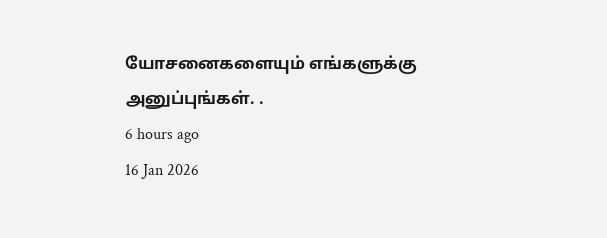யோசனைகளையும் எங்களுக்கு அனுப்புங்கள். .
6 hours ago
16 Jan 2026